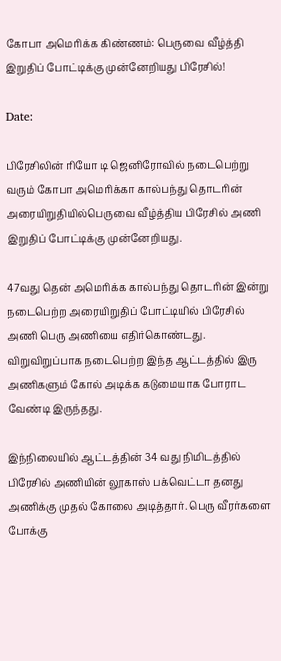கோபா அமெரிக்க கிண்ணம்: பெருவை வீழ்த்தி இறுதிப் போட்டிக்கு முன்னேறியது பிரேசில்!

Date:

பிரேசிலின் ரியோ டி ஜெனிரோவில் நடைபெற்று வரும் கோபா அமெரிக்கா கால்பந்து தொடரின் அரையிறுதியில்பெருவை வீழ்த்திய பிரேசில் அணி இறுதிப் போட்டிக்கு முன்னேறியது.

47வது தென் அமெரிக்க கால்பந்து தொடரின் இன்று நடைபெற்ற அரையிறுதிப் போட்டியில் பிரேசில் அணி பெரு அணியை எதிர்கொண்டது. விறுவிறுப்பாக நடைபெற்ற இந்த ஆட்டத்தில் இரு அணிகளும் கோல் அடிக்க கடுமையாக போராட வேண்டி இருந்தது.

இந்நிலையில் ஆட்டத்தின் 34 வது நிமிடத்தில் பிரேசில் அணியின் லூகாஸ் பக்வெட்டா தனது அணிக்கு முதல் கோலை அடித்தார். பெரு வீரர்களை போக்கு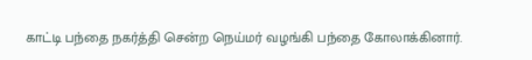காட்டி பந்தை நகர்த்தி சென்ற நெய்மர் வழங்கி பந்தை கோலாக்கினார்.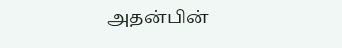அதன்பின்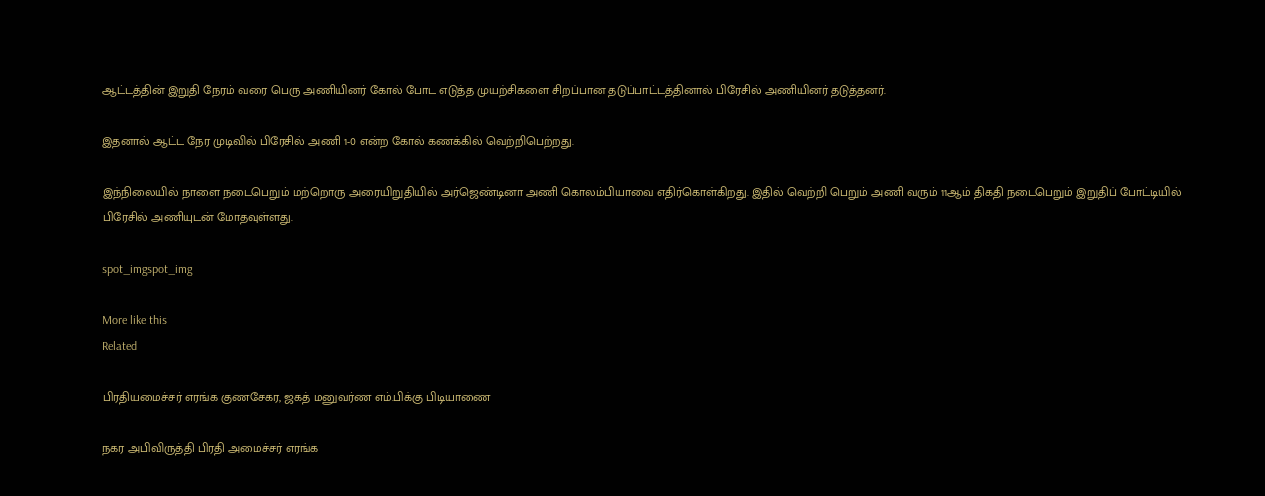ஆட்டத்தின் இறுதி நேரம் வரை பெரு அணியினர் கோல் போட எடுத்த முயற்சிகளை சிறப்பான தடுப்பாட்டத்தினால் பிரேசில் அணியினர் தடுத்தனர்.

இதனால் ஆட்ட நேர முடிவில் பிரேசில் அணி 1-0 என்ற கோல் கணக்கில் வெற்றிபெற்றது.

இந்நிலையில் நாளை நடைபெறும் மற்றொரு அரையிறுதியில் அர்ஜெண்டினா அணி கொலம்பியாவை எதிர்கொள்கிறது. இதில் வெற்றி பெறும் அணி வரும் 11ஆம் திகதி நடைபெறும் இறுதிப் போட்டியில் பிரேசில் அணியுடன் மோதவுள்ளது.

spot_imgspot_img

More like this
Related

பிரதியமைச்சர் எரங்க குணசேகர, ஜகத் மனுவர்ண எம்.பிக்கு பிடியாணை

நகர அபிவிருத்தி பிரதி அமைச்சர் எரங்க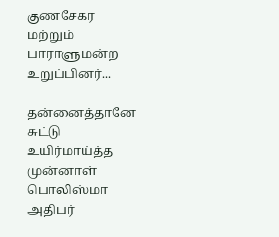குணசேகர மற்றும் பாராளுமன்ற உறுப்பினர்...

தன்னைத்தானே சுட்டு உயிர்மாய்த்த முன்னாள் பொலிஸ்மா அதிபர்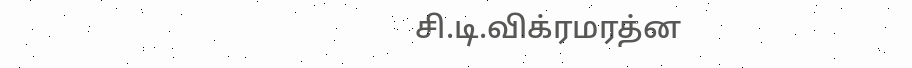சி.டி.விக்ரமரத்ன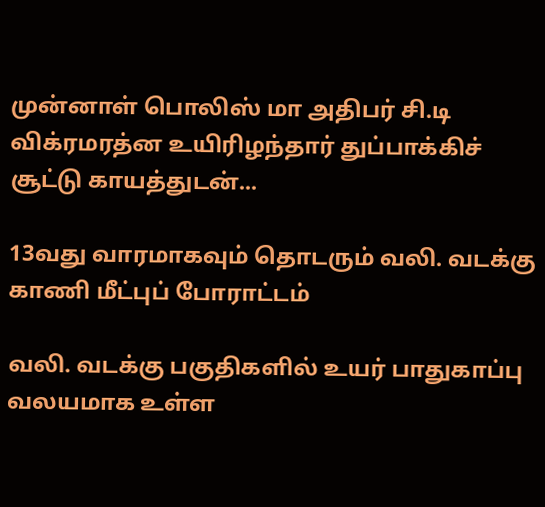முன்னாள் பொலிஸ் மா அதிபர் சி.டி விக்ரமரத்ன உயிரிழந்தார் துப்பாக்கிச் சூட்டு காயத்துடன்...

13வது வாரமாகவும் தொடரும் வலி. வடக்கு காணி மீட்புப் போராட்டம்

வலி. வடக்கு பகுதிகளில் உயர் பாதுகாப்பு வலயமாக உள்ள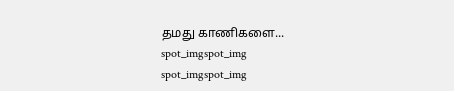தமது காணிகளை...
spot_imgspot_img
spot_imgspot_img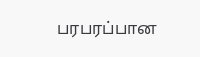பரபரப்பான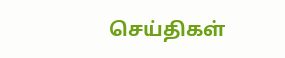செய்திகள்